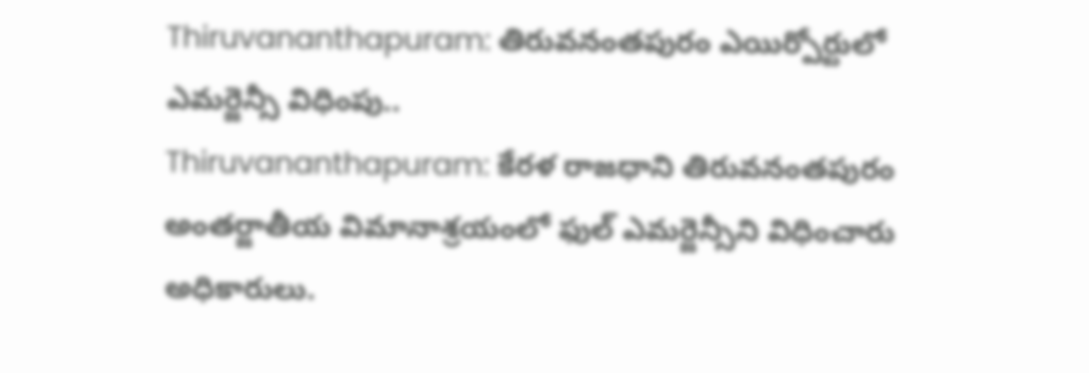Thiruvananthapuram: తిరువనంతపురం ఎయిర్పోర్టులో ఎమర్జెన్సీ విధింపు..
Thiruvananthapuram: కేరళ రాజధాని తిరువనంతపురం అంతర్జాతీయ విమానాశ్రయంలో ఫుల్ ఎమర్జెన్సీని విధించారు అధికారులు.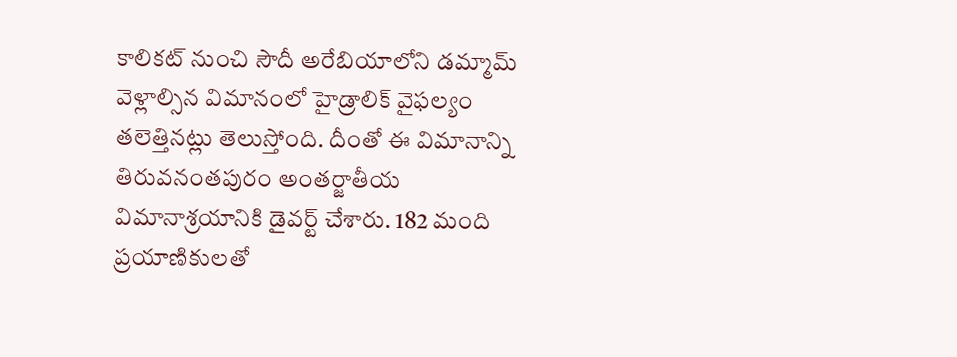కాలికట్ నుంచి సౌదీ అరేబియాలోని డమ్మామ్ వెళ్లాల్సిన విమానంలో హైడ్రాలిక్ వైఫల్యం తలెత్తినట్లు తెలుస్తోంది. దీంతో ఈ విమానాన్ని తిరువనంతపురం అంతర్జాతీయ విమానాశ్రయానికి డైవర్ట్ చేశారు. 182 మంది ప్రయాణికులతో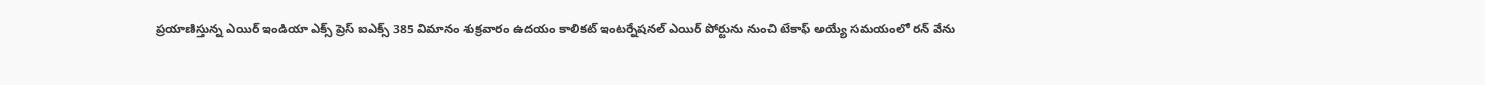ప్రయాణిస్తున్న ఎయిర్ ఇండియా ఎక్స్ ప్రెస్ ఐఎక్స్ 385 విమానం శుక్రవారం ఉదయం కాలికట్ ఇంటర్నేషనల్ ఎయిర్ పోర్టును నుంచి టేకాఫ్ అయ్యే సమయంలో రన్ వేను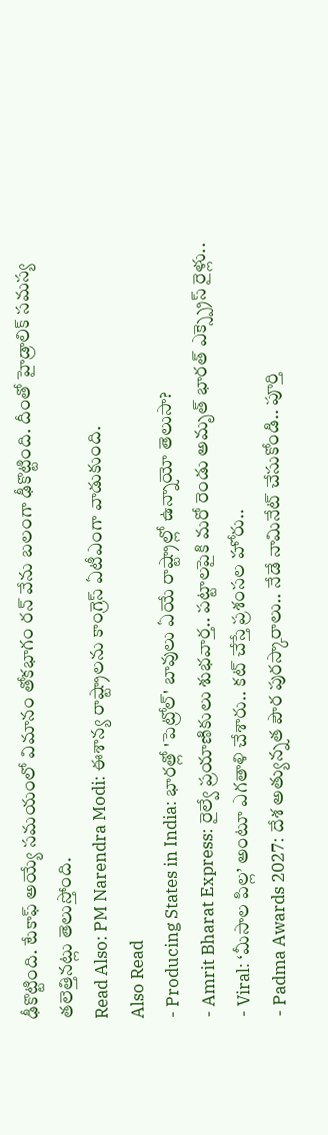ఢీకొట్టింది. టేకాఫ్ అయ్యే సమయంలో విమానం తోకభాగం రన్ వేను బలంగా ఢీకొట్టింది. దీంతో హైడ్రాలిక్ సమస్య తలెత్తినట్లు తెలుస్తోంది.
Read Also: PM Narendra Modi: ఈశాన్య రాష్ట్రాలను కాంగ్రెస్ ఏటీఎంగా వాడుకుంది.
Also Read
- Producing States in India: భారత్లో 'పెట్రోల్' బావులు ఏయే రాష్ట్రాల్లో ఉన్నాయో తెలుసా?
- Amrit Bharat Express: రైల్వే ప్రయాణికులు శుభవార్త.. పట్టాలపైకి మరో రెండు అమృత్ భారత్ ఎక్స్ప్రెస్ రైళ్లు..
- Viral: ‘మీసాల పిల్ల’ అంటూ ఎగతాళి చేశారు.. కట్ చేస్తే ప్రశంసల హోరు..
- Padma Awards 2027: దేశ అత్యున్నత పౌర పురస్కారాలు.. నేడే నామినేట్ చేసుకోండి.. పూర్తి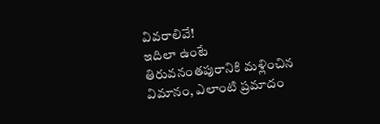వివరాలివే!
ఇదిలా ఉంటే తిరువనంతపురానికి మళ్లించిన విమానం, ఎలాంటి ప్రమాదం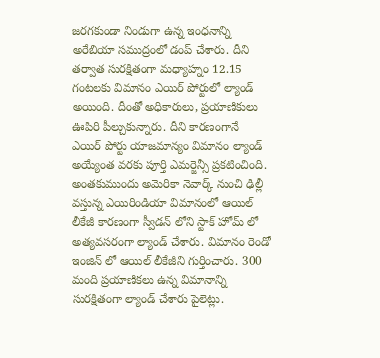జరగకుండా నిండుగా ఉన్న ఇంధనాన్ని అరేబియా సముద్రంలో డంప్ చేశారు. దీని తర్వాత సురక్షితంగా మధ్యాహ్నం 12.15 గంటలకు విమానం ఎయిర్ పోర్టులో ల్యాండ్ అయింది. దీంతో అధికారులు, ప్రయాణికులు ఊపిరి పీల్చుకున్నారు. దీని కారణంగానే ఎయిర్ పోర్టు యాజమాన్యం విమానం ల్యాండ్ అయ్యేంత వరకు పూర్తి ఎమర్జెన్సీ ప్రకటించింది.
అంతకుముందు అమెరికా నెవార్క్ నుంచి ఢిల్లీ వస్తున్న ఎయిరిండియా విమానంలో ఆయిల్ లీకేజీ కారణంగా స్వీడన్ లోని స్టాక్ హోమ్ లో అత్యవసరంగా ల్యాండ్ చేశారు. విమానం రెండో ఇంజిన్ లో ఆయిల్ లీకేజీని గుర్తించారు. 300 మంది ప్రయాణికలు ఉన్న విమానాన్ని సురక్షితంగా ల్యాండ్ చేశారు పైలెట్లు.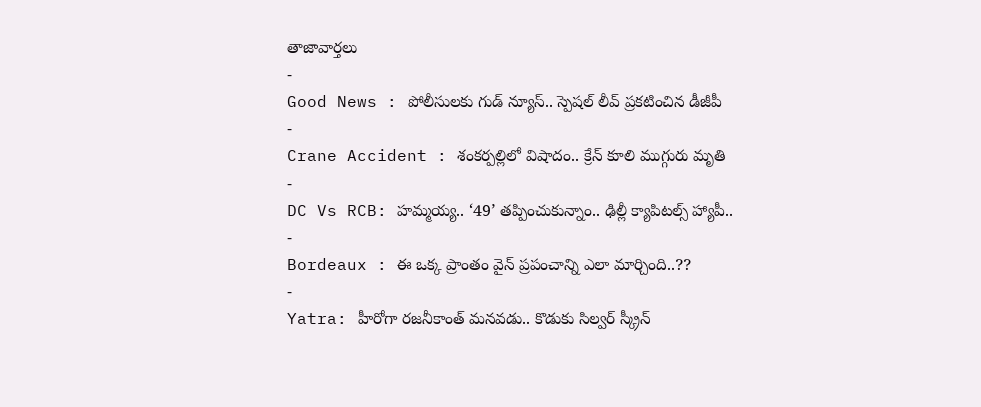తాజావార్తలు
-
Good News : పోలీసులకు గుడ్ న్యూస్.. స్పెషల్ లీవ్ ప్రకటించిన డీజీపీ
-
Crane Accident : శంకర్పల్లిలో విషాదం.. క్రేన్ కూలి ముగ్గురు మృతి
-
DC Vs RCB: హమ్మయ్య.. ‘49’ తప్పించుకున్నాం.. ఢిల్లీ క్యాపిటల్స్ హ్యాపీ..
-
Bordeaux : ఈ ఒక్క ప్రాంతం వైన్ ప్రపంచాన్ని ఎలా మార్చింది..??
-
Yatra: హీరోగా రజనీకాంత్ మనవడు.. కొడుకు సిల్వర్ స్క్రీన్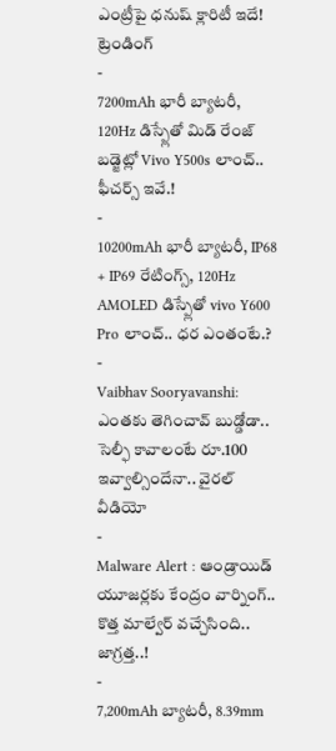ఎంట్రీపై ధనుష్ క్లారిటీ ఇదే!
ట్రెండింగ్
-
7200mAh భారీ బ్యాటరీ, 120Hz డిస్ప్లేతో మిడ్ రేంజ్ బడ్జెట్లో Vivo Y500s లాంచ్.. ఫీచర్స్ ఇవే.!
-
10200mAh భారీ బ్యాటరీ, IP68 + IP69 రేటింగ్స్, 120Hz AMOLED డిస్ప్లేతో vivo Y600 Pro లాంచ్.. ధర ఎంతంటే.?
-
Vaibhav Sooryavanshi: ఎంతకు తెగించావ్ బుడ్డోడా.. సెల్ఫీ కావాలంటే రూ.100 ఇవ్వాల్సిందేనా.. వైరల్ వీడియో
-
Malware Alert : ఆండ్రాయిడ్ యూజర్లకు కేంద్రం వార్నింగ్.. కొత్త మాల్వేర్ వచ్చేసింది.. జాగ్రత్త..!
-
7,200mAh బ్యాటరీ, 8.39mm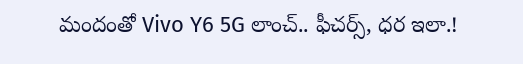మందంతో Vivo Y6 5G లాంచ్.. ఫీచర్స్, ధర ఇలా.!